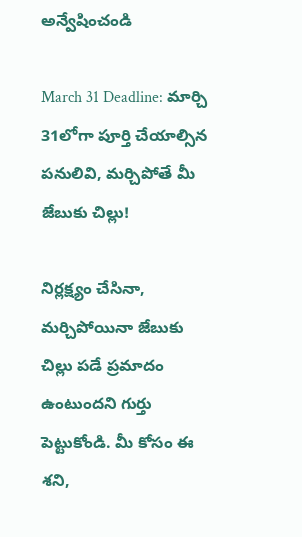అన్వేషించండి

March 31 Deadline: మార్చి 31లోగా పూర్తి చేయాల్సిన పనులివి, మర్చిపోతే మీ జేబుకు చిల్లు!

నిర్లక్ష్యం చేసినా, మర్చిపోయినా జేబుకు చిల్లు పడే ప్రమాదం ఉంటుందని గుర్తు పెట్టుకోండి. మీ కోసం ఈ శని,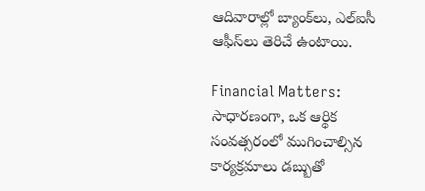ఆదివారాల్లో బ్యాంక్‌లు, ఎల్‌ఐసీ ఆఫీస్‌లు తెరిచే ఉంటాయి.

Financial Matters: సాధారణంగా, ఒక ఆర్థిక సంవత్సరంలో ముగించాల్సిన కార్యక్రమాలు డబ్బుతో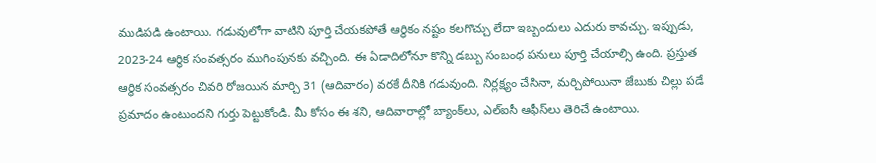ముడిపడి ఉంటాయి. గడువులోగా వాటిని పూర్తి చేయకపోతే ఆర్థికం నష్టం కలగొచ్చు లేదా ఇబ్బందులు ఎదురు కావచ్చు. ఇప్పుడు, 2023-24 ఆర్థిక సంవత్సరం ముగింపునకు వచ్చింది. ఈ ఏడాదిలోనూ కొన్ని డబ్బు సంబంధ పనులు పూర్తి చేయాల్సి ఉంది. ప్రస్తుత ఆర్థిక సంవత్సరం చివరి రోజయిన మార్చి 31 (ఆదివారం) వరకే దీనికి గడువుంది. నిర్లక్ష్యం చేసినా, మర్చిపోయినా జేబుకు చిల్లు పడే ప్రమాదం ఉంటుందని గుర్తు పెట్టుకోండి. మీ కోసం ఈ శని, ఆదివారాల్లో బ్యాంక్‌లు, ఎల్‌ఐసీ ఆఫీస్‌లు తెరిచే ఉంటాయి.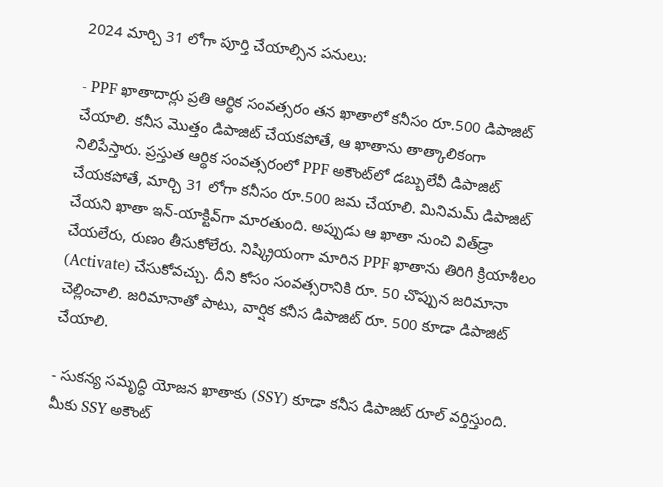2024 మార్చి 31 లోగా పూర్తి చేయాల్సిన పనులు:

- PPF ఖాతాదార్లు ప్రతి ఆర్థిక సంవత్సరం తన ఖాతాలో కనీసం రూ.500 డిపాజిట్ చేయాలి. కనీస మొత్తం డిపాజిట్ చేయకపోతే, ఆ ఖాతాను తాత్కాలికంగా నిలిపేస్తారు. ప్రస్తుత ఆర్థిక సంవత్సరంలో PPF అకౌంట్‌లో డబ్బులేవీ డిపాజిట్‌ చేయకపోతే, మార్చి 31 లోగా కనీసం రూ.500 జమ చేయాలి. మినిమమ్‌ డిపాజిట్‌ చేయని ఖాతా ఇన్‌-యాక్టివ్‌గా మారతుంది. అప్పుడు ఆ ఖాతా నుంచి విత్‌డ్రా చేయలేరు, రుణం తీసుకోలేరు. నిష్క్రియంగా మారిన PPF ఖాతాను తిరిగి క్రియాశీలం (Activate) చేసుకోవచ్చు. దీని కోసం సంవత్సరానికి రూ. 50 చొప్పున జరిమానా చెల్లించాలి. జరిమానాతో పాటు, వార్షిక కనీస డిపాజిట్‌ రూ. 500 కూడా డిపాజిట్ చేయాలి.

- సుకన్య సమృద్ధి యోజన ఖాతాకు (SSY) కూడా కనీస డిపాజిట్‌ రూల్‌ వర్తిస్తుంది. మీకు SSY అకౌంట్‌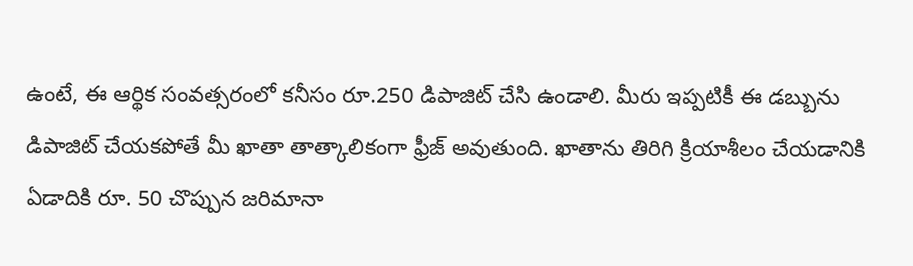ఉంటే, ఈ ఆర్థిక సంవత్సరంలో కనీసం రూ.250 డిపాజిట్ చేసి ఉండాలి. మీరు ఇప్పటికీ ఈ డబ్బును డిపాజిట్ చేయకపోతే మీ ఖాతా తాత్కాలికంగా ఫ్రీజ్‌ అవుతుంది. ఖాతాను తిరిగి క్రియాశీలం చేయడానికి ఏడాదికి రూ. 50 చొప్పున జరిమానా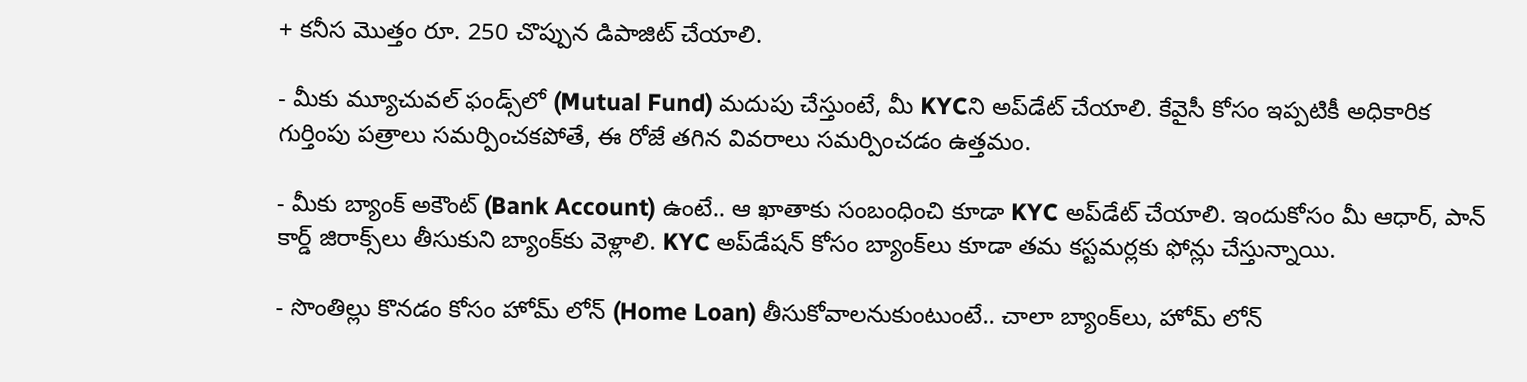+ కనీస మొత్తం రూ. 250 చొప్పున డిపాజిట్ చేయాలి.

- మీకు మ్యూచువల్‌ ఫండ్స్‌లో (Mutual Fund) మదుపు చేస్తుంటే, మీ KYCని అప్‌డేట్‌ చేయాలి. కేవైసీ కోసం ఇప్పటికీ అధికారిక గుర్తింపు పత్రాలు సమర్పించకపోతే, ఈ రోజే తగిన వివరాలు సమర్పించడం ఉత్తమం.

- మీకు బ్యాంక్‌ అకౌంట్‌ (Bank Account) ఉంటే.. ఆ ఖాతాకు సంబంధించి కూడా KYC అప్‌డేట్‌ చేయాలి. ఇందుకోసం మీ ఆధార్‌, పాన్‌ కార్డ్‌ జిరాక్స్‌లు తీసుకుని బ్యాంక్‌కు వెళ్లాలి. KYC అప్‌డేషన్‌ కోసం బ్యాంక్‌లు కూడా తమ కస్టమర్లకు ఫోన్లు చేస్తున్నాయి.

- సొంతిల్లు కొనడం కోసం హోమ్‌ లోన్‌ (Home Loan) తీసుకోవాలనుకుంటుంటే.. చాలా బ్యాంక్‌లు, హోమ్‌ లోన్‌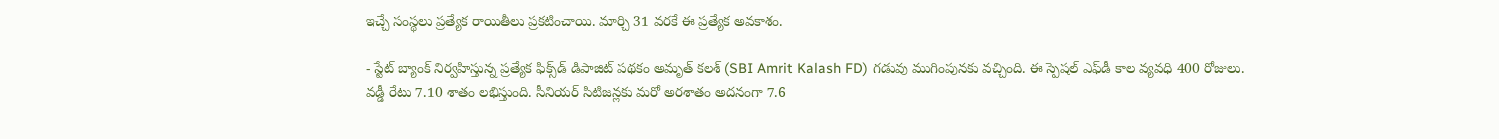ఇచ్చే సంస్థలు ప్రత్యేక రాయితీలు ప్రకటించాయి. మార్చి 31 వరకే ఈ ప్రత్యేక అవకాశం.

- స్టేట్‌ బ్యాంక్‌ నిర్వహిస్తున్న ప్రత్యేక ఫిక్స్‌డ్‌ డిపాజిట్‌ పథకం అమృత్‌ కలశ్‌ (SBI Amrit Kalash FD) గడువు ముగింపునకు వచ్చింది. ఈ స్పెషల్‌ ఎఫ్‌డీ కాల వ్యవధి 400 రోజులు. వడ్డీ రేటు 7.10 శాతం లభిస్తుంది. సీనియర్‌ సిటిజన్లకు మరో అరశాతం అదనంగా 7.6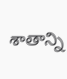శాతాన్ని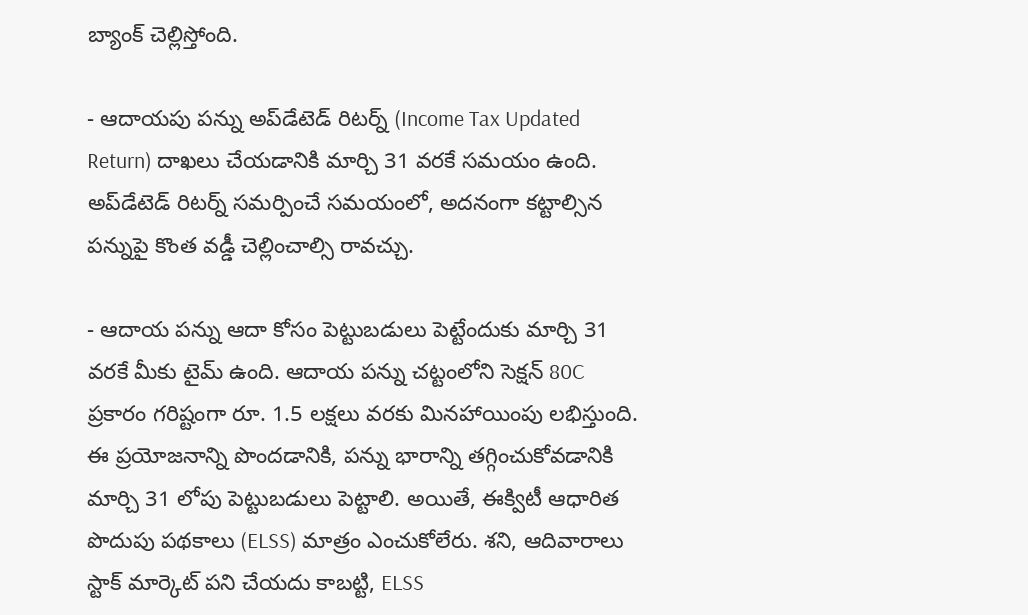బ్యాంక్‌ చెల్లిస్తోంది.

- ఆదాయపు పన్ను అప్‌డేటెడ్‌ రిటర్న్‌ (Income Tax Updated Return) దాఖలు చేయడానికి మార్చి 31 వరకే సమయం ఉంది. అప్‌డేటెడ్‌ రిటర్న్‌ సమర్పించే సమయంలో, అదనంగా కట్టాల్సిన పన్నుపై కొంత వడ్డీ చెల్లించాల్సి రావచ్చు.

- ఆదాయ పన్ను ఆదా కోసం పెట్టుబడులు పెట్టేందుకు మార్చి 31 వరకే మీకు టైమ్‌ ఉంది. ఆదాయ పన్ను చట్టంలోని సెక్షన్ 80C ప్రకారం గరిష్టంగా రూ. 1.5 లక్షలు వరకు మినహాయింపు లభిస్తుంది. ఈ ప్రయోజనాన్ని పొందడానికి, పన్ను భారాన్ని తగ్గించుకోవడానికి మార్చి 31 లోపు పెట్టుబడులు పెట్టాలి. అయితే, ఈక్విటీ ఆధారిత పొదుపు పథకాలు (ELSS) మాత్రం ఎంచుకోలేరు. శని, ఆదివారాలు స్టాక్‌ మార్కెట్‌ పని చేయదు కాబట్టి, ELSS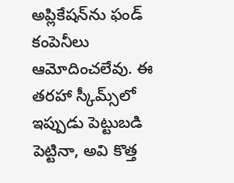అప్లికేషన్‌ను ఫండ్‌ కంపెనీలు ఆమోదించలేవు. ఈ తరహా స్కీమ్స్‌లో ఇప్పుడు పెట్టుబడి పెట్టినా, అవి కొత్త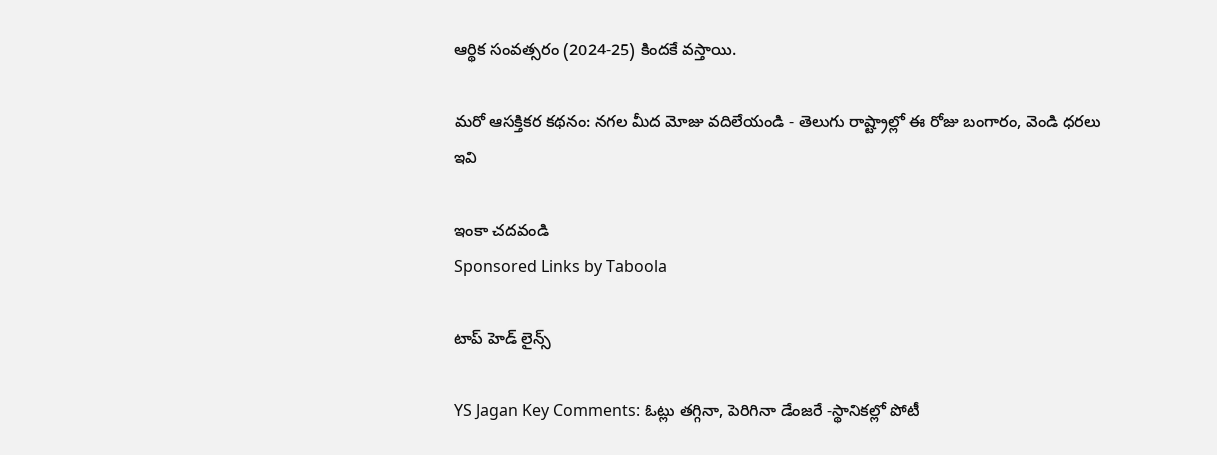ఆర్థిక సంవత్సరం (2024-25) కిందకే వస్తాయి.

మరో ఆసక్తికర కథనం: నగల మీద మోజు వదిలేయండి - తెలుగు రాష్ట్రాల్లో ఈ రోజు బంగారం, వెండి ధరలు ఇవి

ఇంకా చదవండి
Sponsored Links by Taboola

టాప్ హెడ్ లైన్స్

YS Jagan Key Comments: ఓట్లు తగ్గినా, పెరిగినా డేంజరే -స్థానికల్లో పోటీ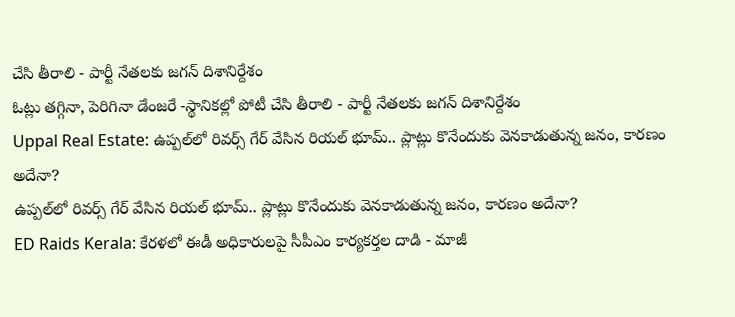చేసి తీరాలి - పార్టీ నేతలకు జగన్ దిశానిర్దేశం
ఓట్లు తగ్గినా, పెరిగినా డేంజరే -స్థానికల్లో పోటీ చేసి తీరాలి - పార్టీ నేతలకు జగన్ దిశానిర్దేశం
Uppal Real Estate: ఉప్పల్‌లో రివర్స్ గేర్ వేసిన రియల్ భూమ్.. ప్లాట్లు కొనేందుకు వెనకాడుతున్న జనం, కారణం అదేనా?
ఉప్పల్‌లో రివర్స్ గేర్ వేసిన రియల్ భూమ్.. ప్లాట్లు కొనేందుకు వెనకాడుతున్న జనం, కారణం అదేనా?
ED Raids Kerala: కేరళలో ఈడీ అధికారులపై సీపీఎం కార్యకర్తల దాడి - మాజీ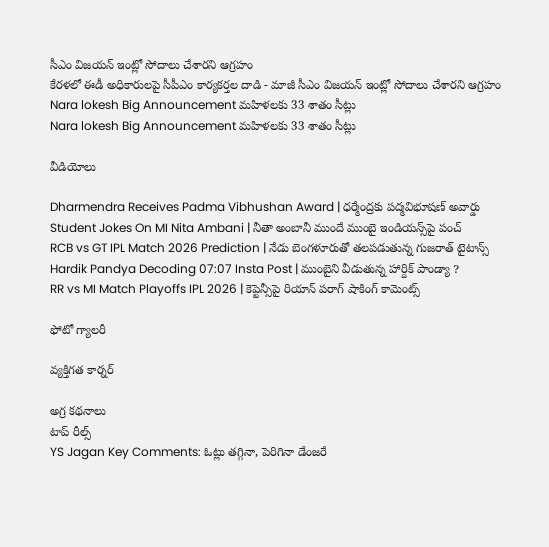సీఎం విజయన్ ఇంట్లో సోదాలు చేశారని ఆగ్రహం
కేరళలో ఈడీ అధికారులపై సీపీఎం కార్యకర్తల దాడి - మాజీ సీఎం విజయన్ ఇంట్లో సోదాలు చేశారని ఆగ్రహం
Nara lokesh Big Announcement మహిళలకు 33 శాతం సీట్లు
Nara lokesh Big Announcement మహిళలకు 33 శాతం సీట్లు

వీడియోలు

Dharmendra Receives Padma Vibhushan Award | ధర్మేంద్రకు పద్మవిభూషణ్ అవార్డు
Student Jokes On MI Nita Ambani | నీతా అంబానీ ముందే ముంబై ఇండియన్స్‌పై పంచ్
RCB vs GT IPL Match 2026 Prediction | నేడు బెంగళూరుతో తలపడుతున్న గుజరాత్ టైటాన్స్
Hardik Pandya Decoding 07:07 Insta Post | ముంబైని వీడుతున్న హార్దిక్ పాండ్యా ?
RR vs MI Match Playoffs IPL 2026 | కెప్టెన్సీపై రియాన్ పరాగ్ షాకింగ్ కామెంట్స్

ఫోటో గ్యాలరీ

వ్యక్తిగత కార్నర్

అగ్ర కథనాలు
టాప్ రీల్స్
YS Jagan Key Comments: ఓట్లు తగ్గినా, పెరిగినా డేంజరే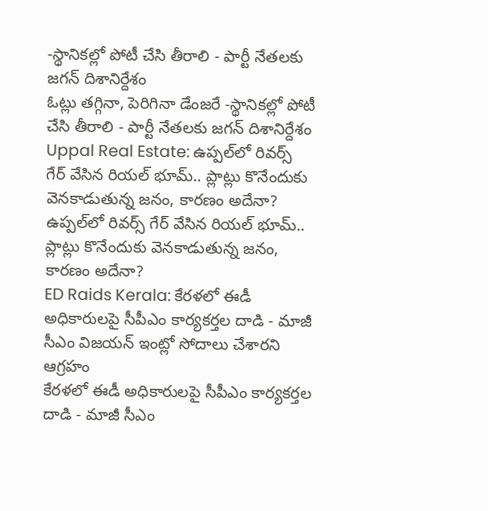-స్థానికల్లో పోటీ చేసి తీరాలి - పార్టీ నేతలకు జగన్ దిశానిర్దేశం
ఓట్లు తగ్గినా, పెరిగినా డేంజరే -స్థానికల్లో పోటీ చేసి తీరాలి - పార్టీ నేతలకు జగన్ దిశానిర్దేశం
Uppal Real Estate: ఉప్పల్‌లో రివర్స్ గేర్ వేసిన రియల్ భూమ్.. ప్లాట్లు కొనేందుకు వెనకాడుతున్న జనం, కారణం అదేనా?
ఉప్పల్‌లో రివర్స్ గేర్ వేసిన రియల్ భూమ్.. ప్లాట్లు కొనేందుకు వెనకాడుతున్న జనం, కారణం అదేనా?
ED Raids Kerala: కేరళలో ఈడీ అధికారులపై సీపీఎం కార్యకర్తల దాడి - మాజీ సీఎం విజయన్ ఇంట్లో సోదాలు చేశారని ఆగ్రహం
కేరళలో ఈడీ అధికారులపై సీపీఎం కార్యకర్తల దాడి - మాజీ సీఎం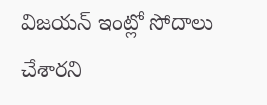విజయన్ ఇంట్లో సోదాలు చేశారని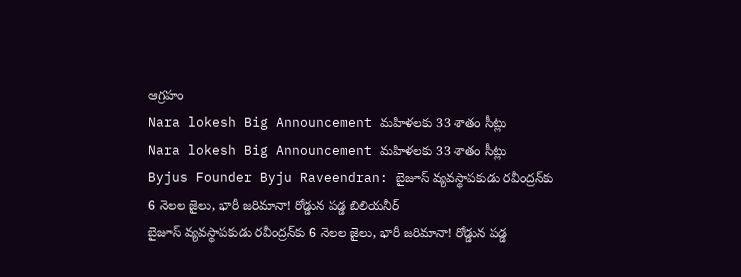ఆగ్రహం
Nara lokesh Big Announcement మహిళలకు 33 శాతం సీట్లు
Nara lokesh Big Announcement మహిళలకు 33 శాతం సీట్లు
Byjus Founder Byju Raveendran: బైజూస్ వ్యవస్థాపకుడు రవీంద్రన్‌కు 6 నెలల జైలు, భారీ జరిమానా! రోడ్డున పడ్డ బిలియనీర్
బైజూస్ వ్యవస్థాపకుడు రవీంద్రన్‌కు 6 నెలల జైలు, భారీ జరిమానా! రోడ్డున పడ్డ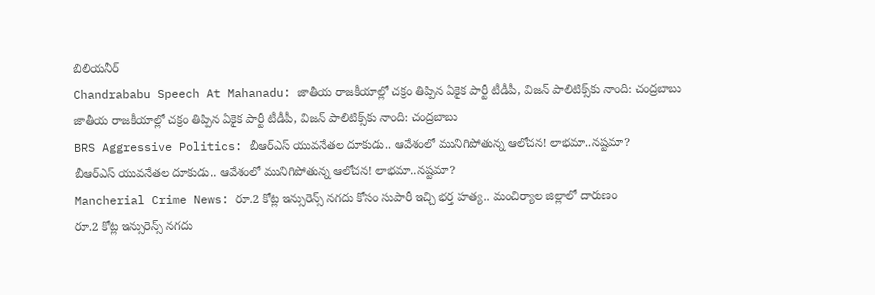బిలియనీర్
Chandrababu Speech At Mahanadu: జాతీయ రాజకీయాల్లో చక్రం తిప్పిన ఏకైక పార్టీ టీడీపీ, విజన్ పాలిటిక్స్‌కు నాంది: చంద్రబాబు
జాతీయ రాజకీయాల్లో చక్రం తిప్పిన ఏకైక పార్టీ టీడీపీ, విజన్ పాలిటిక్స్‌కు నాంది: చంద్రబాబు
BRS Aggressive Politics: బీఆర్ఎస్ యువనేతల దూకుడు.. ఆవేశంలో మునిగిపోతున్న ఆలోచన! లాభమా..నష్టమా?
బీఆర్ఎస్ యువనేతల దూకుడు.. ఆవేశంలో మునిగిపోతున్న ఆలోచన! లాభమా..నష్టమా?
Mancherial Crime News: రూ.2 కోట్ల ఇన్సురెన్స్ నగదు కోసం సుపారీ ఇచ్చి భర్త హత్య.. మంచిర్యాల జిల్లాలో దారుణం
రూ.2 కోట్ల ఇన్సురెన్స్ నగదు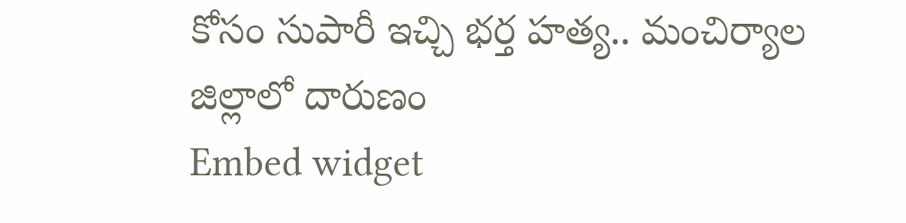కోసం సుపారీ ఇచ్చి భర్త హత్య.. మంచిర్యాల జిల్లాలో దారుణం
Embed widget